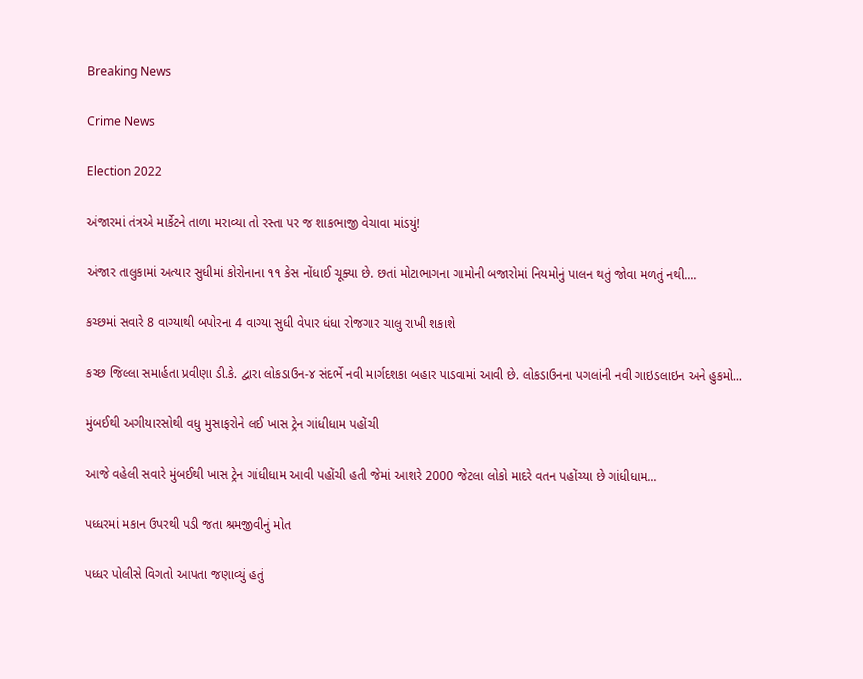Breaking News

Crime News

Election 2022

અંજારમાં તંત્રએ માર્કેટને તાળા મરાવ્યા તો રસ્તા પર જ શાકભાજી વેચાવા માંડયું!

અંજાર તાલુકામાં અત્યાર સુધીમાં કોરોનાના ૧૧ કેસ નોંધાઈ ચૂક્યા છે. છતાં મોટાભાગના ગામોની બજારોમાં નિયમોનું પાલન થતું જોવા મળતું નથી....

કચ્છમાં સવારે 8 વાગ્યાથી બપોરના 4 વાગ્યા સુધી વેપાર ધંધા રોજગાર ચાલુ રાખી શકાશે

કચ્છ જિલ્લા સમાર્હતા પ્રવીણા ડી.કે. દ્વારા લોકડાઉન-૪ સંદર્ભે નવી માર્ગદશકા બહાર પાડવામાં આવી છે. લોકડાઉનના પગલાંની નવી ગાઇડલાઇન અને હુકમો...

મુંબઈથી અગીયારસોથી વધુ મુસાફરોને લઈ ખાસ ટ્રેન ગાંધીધામ પહોંચી

આજે વહેલી સવારે મુંબઈથી ખાસ ટ્રેન ગાંધીધામ આવી પહોંચી હતી જેમાં આશરે 2000 જેટલા લોકો માદરે વતન પહોંચ્યા છે ગાંધીધામ...

પધ્ધરમાં મકાન ઉપરથી પડી જતા શ્રમજીવીનું મોત

પધ્ધર પોલીસે વિગતો આપતા જણાવ્યું હતું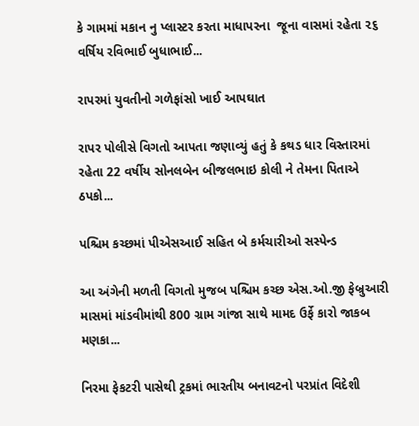કે ગામમાં મકાન નુ પ્લાસ્ટર કરતા માધાપરના  જૂના વાસમાં રહેતા ૨૬ વર્ષિય રવિભાઈ બુધાભાઈ...

રાપરમાં યુવતીનો ગળેફાંસો ખાઈ આપઘાત

રાપર પોલીસે વિગતો આપતા જણાવ્યું હતું કે કથડ ધાર વિસ્તારમાં રહેતા 22 વર્ષીય સોનલબેન બીજલભાઇ કોલી ને તેમના પિતાએ ઠપકો...

પશ્ચિમ કચ્છમાં પીએસઆઈ સહિત બે કર્મચારીઓ સસ્પેન્ડ

આ અંગેની મળતી વિગતો મુજબ પશ્ચિમ કચ્છ એસ.ઓ.જી ફેબ્રુઆરી માસમાં માંડવીમાંથી 800 ગ્રામ ગાંજા સાથે મામદ ઉર્ફે કારો જાકબ મણકા...

નિરમા ફેકટરી પાસેથી ટ્રકમાં ભારતીય બનાવટનો પરપ્રાંત વિદેશી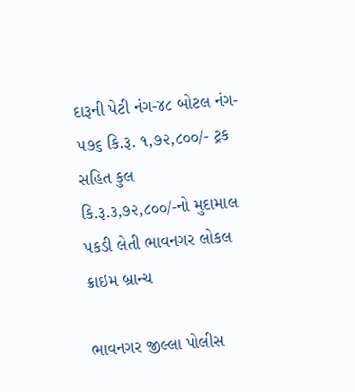દારૂની પેટી નંગ-૪૮ બોટલ નંગ- ૫૭૬ કિ.રૂ. ૧,૭૨,૮૦૦/- ટ્રક સહિત કુલ કિ.રૂ.૩,૭૨,૮૦૦/-નો મુદામાલ પકડી લેતી ભાવનગર લોકલ ક્રાઇમ બ્રાન્ચ

ભાવનગર જીલ્લા પોલીસ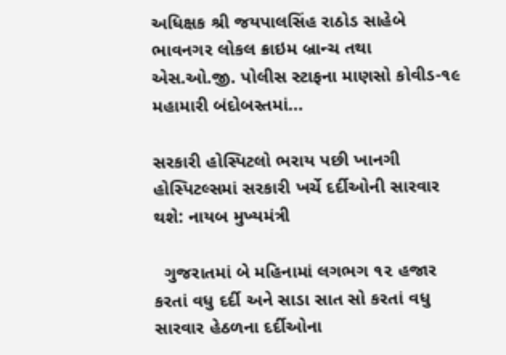અધિક્ષક શ્રી જયપાલસિંહ રાઠોડ સાહેબે ભાવનગર લોકલ ક્રાઇમ બ્રાન્ચ તથા એસ.ઓ.જી. પોલીસ સ્ટાફના માણસો કોવીડ-૧૯ મહામારી બંદોબસ્તમાં...

સરકારી હોસ્પિટલો ભરાય પછી ખાનગી હોસ્પિટલ્સમાં સરકારી ખર્ચે દર્દીઓની સારવાર થશે: નાયબ મુખ્યમંત્રી

  ગુજરાતમાં બે મહિનામાં લગભગ ૧૨ હજાર કરતાં વધુ દર્દી અને સાડા સાત સો કરતાં વધુ સારવાર હેઠળના દર્દીઓના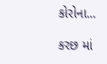કોરોના...

કરછ માં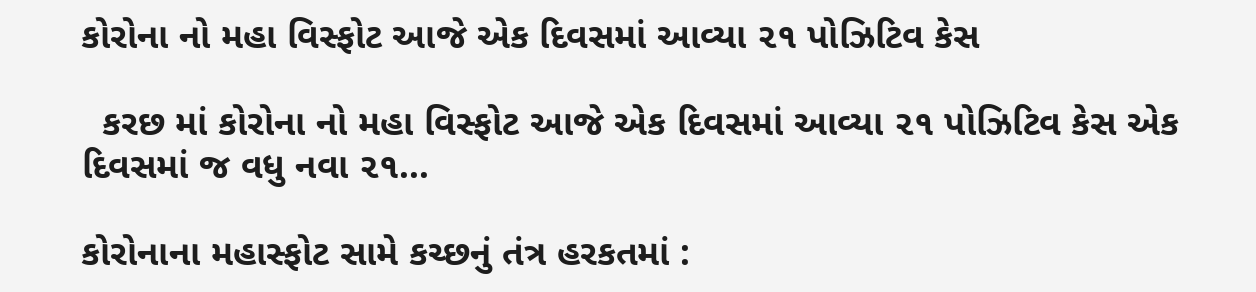કોરોના નો મહા વિસ્ફોટ આજે એક દિવસમાં આવ્યા ૨૧ પોઝિટિવ કેસ

  કરછ માં કોરોના નો મહા વિસ્ફોટ આજે એક દિવસમાં આવ્યા ૨૧ પોઝિટિવ કેસ એક દિવસમાં જ વધુ નવા ૨૧...

કોરોનાના મહાસ્ફોટ સામે કચ્છનું તંત્ર હરકતમાં :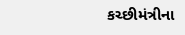કચ્છીમંત્રીના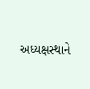અધ્યક્ષસ્થાને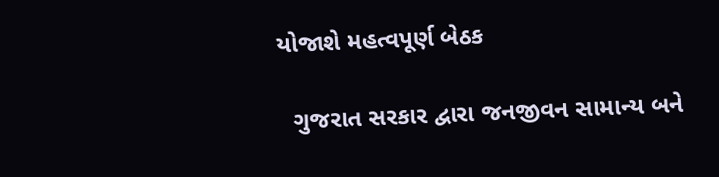યોજાશે મહત્વપૂર્ણ બેઠક

  ગુજરાત સરકાર દ્વારા જનજીવન સામાન્ય બને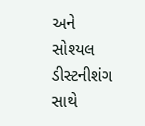અને સોશ્યલ ડીસ્ટનીશંગ સાથે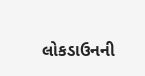લોકડાઉનની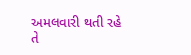અમલવારી થતી રહે તે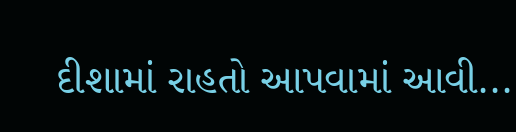દીશામાં રાહતો આપવામાં આવી...